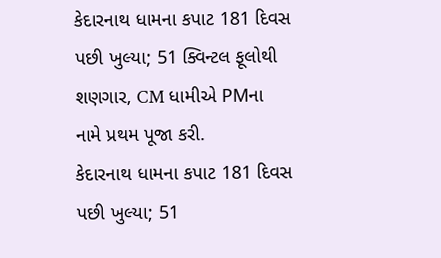કેદારનાથ ધામના કપાટ 181 દિવસ પછી ખુલ્યા; 51 ક્વિન્ટલ ફૂલોથી શણગાર, CM ધામીએ PMના નામે પ્રથમ પૂજા કરી.
કેદારનાથ ધામના કપાટ 181 દિવસ પછી ખુલ્યા; 51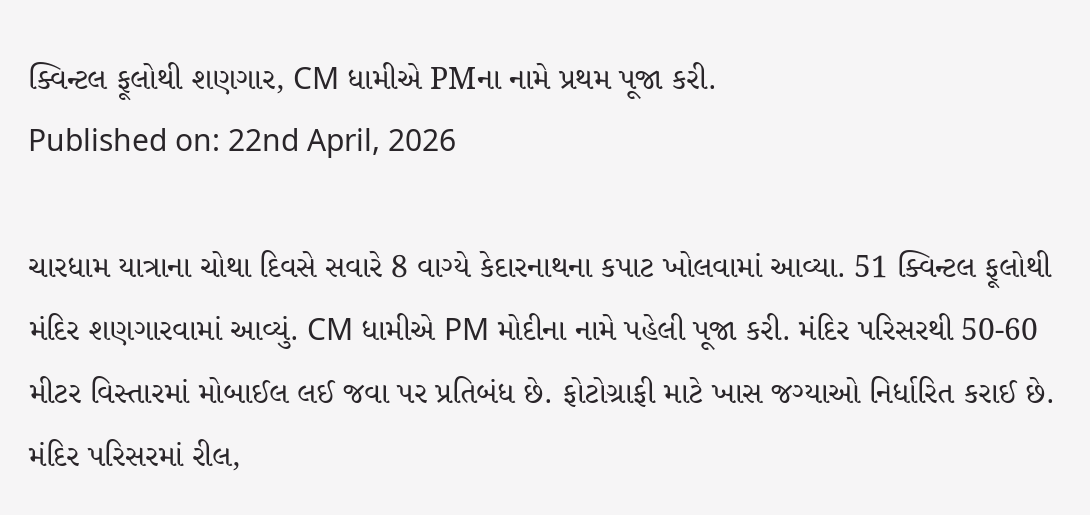ક્વિન્ટલ ફૂલોથી શણગાર, CM ધામીએ PMના નામે પ્રથમ પૂજા કરી.
Published on: 22nd April, 2026

ચારધામ યાત્રાના ચોથા દિવસે સવારે 8 વાગ્યે કેદારનાથના કપાટ ખોલવામાં આવ્યા. 51 ક્વિન્ટલ ફૂલોથી મંદિર શણગારવામાં આવ્યું. CM ધામીએ PM મોદીના નામે પહેલી પૂજા કરી. મંદિર પરિસરથી 50-60 મીટર વિસ્તારમાં મોબાઈલ લઈ જવા પર પ્રતિબંધ છે. ફોટોગ્રાફી માટે ખાસ જગ્યાઓ નિર્ધારિત કરાઈ છે. મંદિર પરિસરમાં રીલ,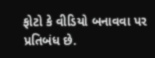ફોટો કે વીડિયો બનાવવા પર પ્રતિબંધ છે.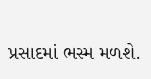પ્રસાદમાં ભસ્મ મળશે.